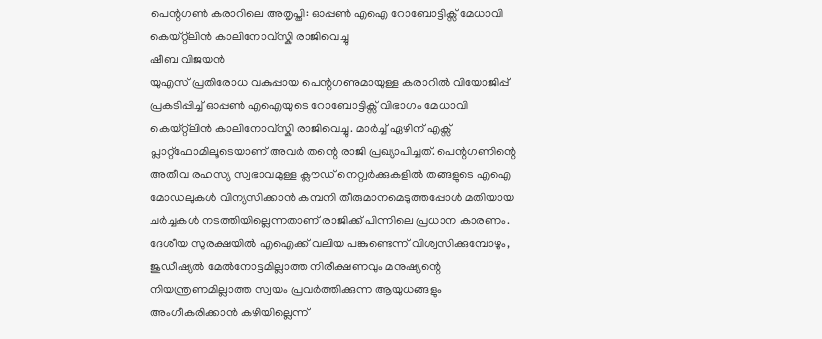പെന്റഗൺ കരാറിലെ അതൃപ്തി: ഓപ്പൺ എഐ റോബോട്ടിക്സ് മേധാവി കെയ്റ്റ്ലിൻ കാലിനോവ്സ്കി രാജിവെച്ചു
ഷീബ വിജയൻ
യുഎസ് പ്രതിരോധ വകുപ്പായ പെന്റഗണുമായുള്ള കരാറിൽ വിയോജിപ്പ് പ്രകടിപ്പിച്ച് ഓപ്പൺ എഐയുടെ റോബോട്ടിക്സ് വിഭാഗം മേധാവി കെയ്റ്റ്ലിൻ കാലിനോവ്സ്കി രാജിവെച്ചു. മാർച്ച് ഏഴിന് എക്സ് പ്ലാറ്റ്ഫോമിലൂടെയാണ് അവർ തന്റെ രാജി പ്രഖ്യാപിച്ചത്. പെന്റഗണിന്റെ അതീവ രഹസ്യ സ്വഭാവമുള്ള ക്ലൗഡ് നെറ്റ്വർക്കുകളിൽ തങ്ങളുടെ എഐ മോഡലുകൾ വിന്യസിക്കാൻ കമ്പനി തീരുമാനമെടുത്തപ്പോൾ മതിയായ ചർച്ചകൾ നടത്തിയില്ലെന്നതാണ് രാജിക്ക് പിന്നിലെ പ്രധാന കാരണം.
ദേശീയ സുരക്ഷയിൽ എഐക്ക് വലിയ പങ്കുണ്ടെന്ന് വിശ്വസിക്കുമ്പോഴും, ജുഡീഷ്യൽ മേൽനോട്ടമില്ലാത്ത നിരീക്ഷണവും മനുഷ്യന്റെ നിയന്ത്രണമില്ലാത്ത സ്വയം പ്രവർത്തിക്കുന്ന ആയുധങ്ങളും അംഗീകരിക്കാൻ കഴിയില്ലെന്ന്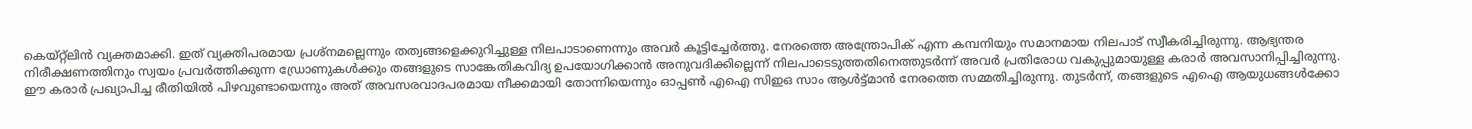കെയ്റ്റ്ലിൻ വ്യക്തമാക്കി. ഇത് വ്യക്തിപരമായ പ്രശ്നമല്ലെന്നും തത്വങ്ങളെക്കുറിച്ചുള്ള നിലപാടാണെന്നും അവർ കൂട്ടിച്ചേർത്തു. നേരത്തെ അന്ത്രോപിക് എന്ന കമ്പനിയും സമാനമായ നിലപാട് സ്വീകരിച്ചിരുന്നു. ആഭ്യന്തര നിരീക്ഷണത്തിനും സ്വയം പ്രവർത്തിക്കുന്ന ഡ്രോണുകൾക്കും തങ്ങളുടെ സാങ്കേതികവിദ്യ ഉപയോഗിക്കാൻ അനുവദിക്കില്ലെന്ന് നിലപാടെടുത്തതിനെത്തുടർന്ന് അവർ പ്രതിരോധ വകുപ്പുമായുള്ള കരാർ അവസാനിപ്പിച്ചിരുന്നു.
ഈ കരാർ പ്രഖ്യാപിച്ച രീതിയിൽ പിഴവുണ്ടായെന്നും അത് അവസരവാദപരമായ നീക്കമായി തോന്നിയെന്നും ഓപ്പൺ എഐ സിഇഒ സാം ആൾട്ട്മാൻ നേരത്തെ സമ്മതിച്ചിരുന്നു. തുടർന്ന്, തങ്ങളുടെ എഐ ആയുധങ്ങൾക്കോ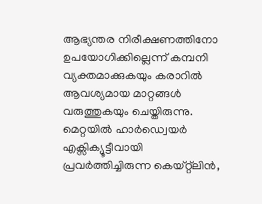ആഭ്യന്തര നിരീക്ഷണത്തിനോ ഉപയോഗിക്കില്ലെന്ന് കമ്പനി വ്യക്തമാക്കുകയും കരാറിൽ ആവശ്യമായ മാറ്റങ്ങൾ വരുത്തുകയും ചെയ്തിരുന്നു.
മെറ്റയിൽ ഹാർഡ്വെയർ എക്സിക്യൂട്ടീവായി പ്രവർത്തിച്ചിരുന്ന കെയ്റ്റ്ലിൻ,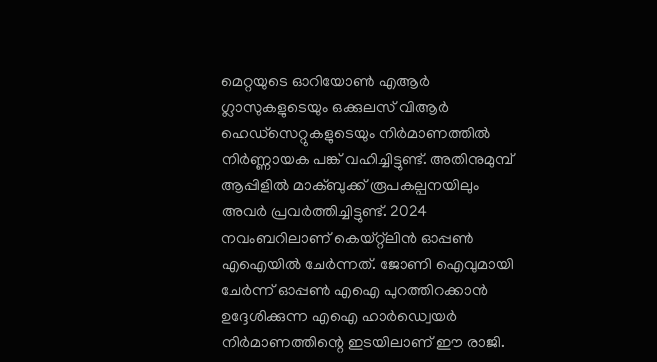മെറ്റയുടെ ഓറിയോൺ എആർ ഗ്ലാസുകളുടെയും ഒക്കുലസ് വിആർ ഹെഡ്സെറ്റുകളുടെയും നിർമാണത്തിൽ നിർണ്ണായക പങ്ക് വഹിച്ചിട്ടുണ്ട്. അതിനുമുമ്പ് ആപ്പിളിൽ മാക്ബുക്ക് രൂപകല്പനയിലും അവർ പ്രവർത്തിച്ചിട്ടുണ്ട്. 2024 നവംബറിലാണ് കെയ്റ്റ്ലിൻ ഓപ്പൺ എഐയിൽ ചേർന്നത്. ജോണി ഐവുമായി ചേർന്ന് ഓപ്പൺ എഐ പുറത്തിറക്കാൻ ഉദ്ദേശിക്കുന്ന എഐ ഹാർഡ്വെയർ നിർമാണത്തിന്റെ ഇടയിലാണ് ഈ രാജി.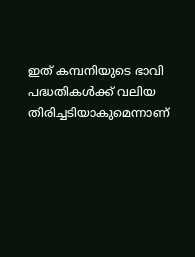ഇത് കമ്പനിയുടെ ഭാവി പദ്ധതികൾക്ക് വലിയ തിരിച്ചടിയാകുമെന്നാണ്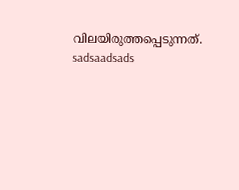വിലയിരുത്തപ്പെടുന്നത്.
sadsaadsads